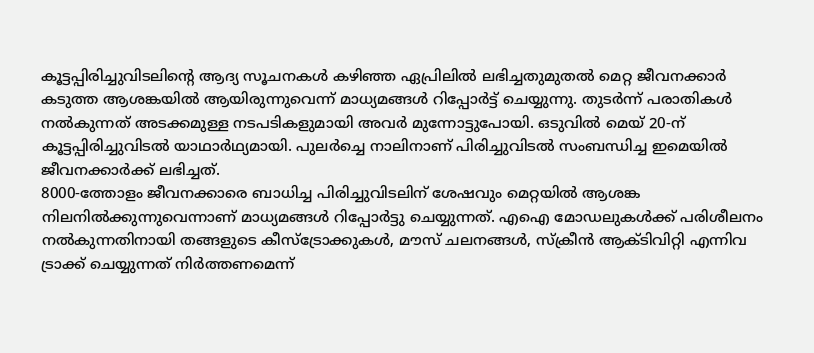കൂട്ടപ്പിരിച്ചുവിടലിന്റെ ആദ്യ സൂചനകൾ കഴിഞ്ഞ ഏപ്രിലിൽ ലഭിച്ചതുമുതൽ മെറ്റ ജീവനക്കാർ കടുത്ത ആശങ്കയിൽ ആയിരുന്നുവെന്ന് മാധ്യമങ്ങൾ റിപ്പോർട്ട് ചെയ്യുന്നു. തുടർന്ന് പരാതികൾ നൽകുന്നത് അടക്കമുള്ള നടപടികളുമായി അവർ മുന്നോട്ടുപോയി. ഒടുവിൽ മെയ് 20-ന് കൂട്ടപ്പിരിച്ചുവിടൽ യാഥാർഥ്യമായി. പുലർച്ചെ നാലിനാണ് പിരിച്ചുവിടൽ സംബന്ധിച്ച ഇമെയിൽ ജീവനക്കാർക്ക് ലഭിച്ചത്.
8000-ത്തോളം ജീവനക്കാരെ ബാധിച്ച പിരിച്ചുവിടലിന് ശേഷവും മെറ്റയിൽ ആശങ്ക നിലനിൽക്കുന്നുവെന്നാണ് മാധ്യമങ്ങൾ റിപ്പോർട്ടു ചെയ്യുന്നത്. എഐ മോഡലുകൾക്ക് പരിശീലനം നൽകുന്നതിനായി തങ്ങളുടെ കീസ്ട്രോക്കുകൾ, മൗസ് ചലനങ്ങൾ, സ്ക്രീൻ ആക്ടിവിറ്റി എന്നിവ ട്രാക്ക് ചെയ്യുന്നത് നിർത്തണമെന്ന്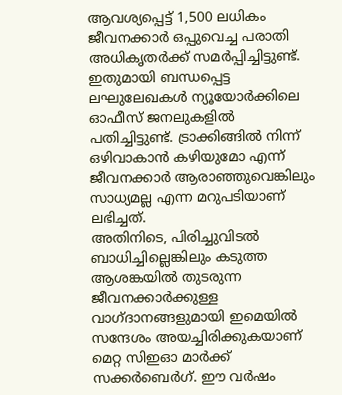ആവശ്യപ്പെട്ട് 1,500 ലധികം ജീവനക്കാർ ഒപ്പുവെച്ച പരാതി അധികൃതർക്ക് സമർപ്പിച്ചിട്ടുണ്ട്. ഇതുമായി ബന്ധപ്പെട്ട ലഘുലേഖകൾ ന്യൂയോർക്കിലെ ഓഫീസ് ജനലുകളിൽ പതിച്ചിട്ടുണ്ട്. ട്രാക്കിങ്ങിൽ നിന്ന് ഒഴിവാകാൻ കഴിയുമോ എന്ന് ജീവനക്കാർ ആരാഞ്ഞുവെങ്കിലും സാധ്യമല്ല എന്ന മറുപടിയാണ് ലഭിച്ചത്.
അതിനിടെ, പിരിച്ചുവിടൽ ബാധിച്ചില്ലെങ്കിലും കടുത്ത ആശങ്കയിൽ തുടരുന്ന ജീവനക്കാർക്കുള്ള വാഗ്ദാനങ്ങളുമായി ഇമെയിൽ സന്ദേശം അയച്ചിരിക്കുകയാണ് മെറ്റ സിഇഓ മാർക്ക് സക്കർബെർഗ്. ഈ വർഷം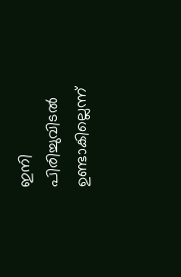ഇനി പിരിച്ചുവിടൽ ഉണ്ടാകില്ലെന്ന്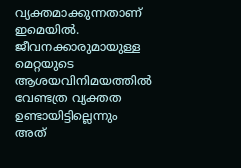വ്യക്തമാക്കുന്നതാണ് ഇമെയിൽ. ജീവനക്കാരുമായുള്ള മെറ്റയുടെ ആശയവിനിമയത്തിൽ വേണ്ടത്ര വ്യക്തത ഉണ്ടായിട്ടില്ലെന്നും അത്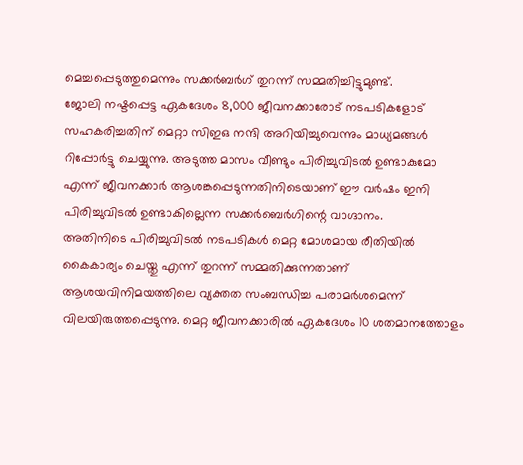മെച്ചപ്പെടുത്തുമെന്നും സക്കർബർഗ് തുറന്ന് സമ്മതിച്ചിട്ടുമുണ്ട്.
ജോലി നഷ്ടപ്പെട്ട ഏകദേശം 8,000 ജീവനക്കാരോട് നടപടികളോട് സഹകരിച്ചതിന് മെറ്റാ സിഇഒ നന്ദി അറിയിച്ചുവെന്നും മാധ്യമങ്ങൾ റിപ്പോർട്ടു ചെയ്യുന്നു. അടുത്ത മാസം വീണ്ടും പിരിച്ചുവിടൽ ഉണ്ടാകുമോ എന്ന് ജീവനക്കാർ ആശങ്കപ്പെടുന്നതിനിടെയാണ് ഈ വർഷം ഇനി പിരിച്ചുവിടൽ ഉണ്ടാകില്ലെന്ന സക്കർബെർഗിന്റെ വാഗ്ദാനം.
അതിനിടെ പിരിച്ചുവിടൽ നടപടികൾ മെറ്റ മോശമായ രീതിയിൽ കൈകാര്യം ചെയ്തു എന്ന് തുറന്ന് സമ്മതിക്കുന്നതാണ് ആശയവിനിമയത്തിലെ വ്യക്തത സംബന്ധിച്ച പരാമർശമെന്ന് വിലയിരുത്തപ്പെടുന്നു. മെറ്റ ജീവനക്കാരിൽ ഏകദേശം 10 ശതമാനത്തോളം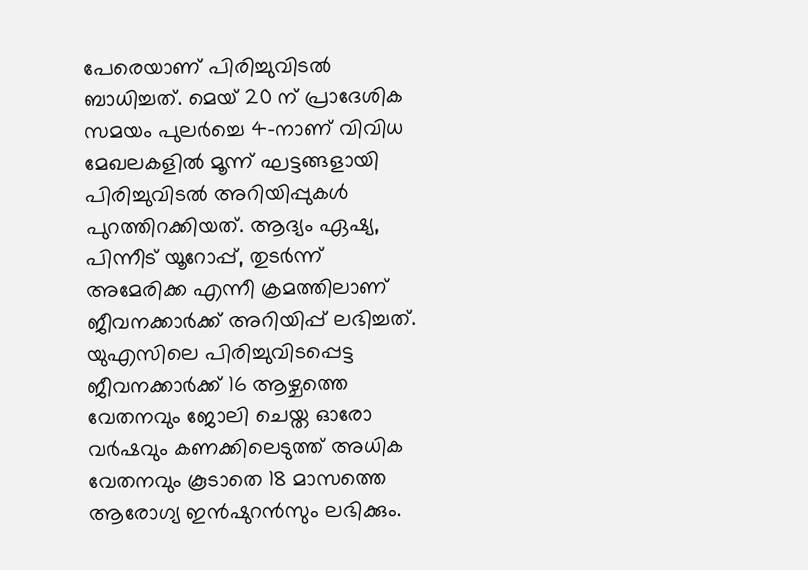പേരെയാണ് പിരിച്ചുവിടൽ ബാധിച്ചത്. മെയ് 20 ന് പ്രാദേശിക സമയം പുലർച്ചെ 4-നാണ് വിവിധ മേഖലകളിൽ മൂന്ന് ഘട്ടങ്ങളായി പിരിച്ചുവിടൽ അറിയിപ്പുകൾ പുറത്തിറക്കിയത്. ആദ്യം ഏഷ്യ, പിന്നീട് യൂറോപ്പ്, തുടർന്ന് അമേരിക്ക എന്നീ ക്രമത്തിലാണ് ജീവനക്കാർക്ക് അറിയിപ്പ് ലഭിച്ചത്.
യുഎസിലെ പിരിച്ചുവിടപ്പെട്ട ജീവനക്കാർക്ക് 16 ആഴ്ചത്തെ വേതനവും ജോലി ചെയ്ത ഓരോ വർഷവും കണക്കിലെടുത്ത് അധിക വേതനവും കൂടാതെ 18 മാസത്തെ ആരോഗ്യ ഇൻഷുറൻസും ലഭിക്കും.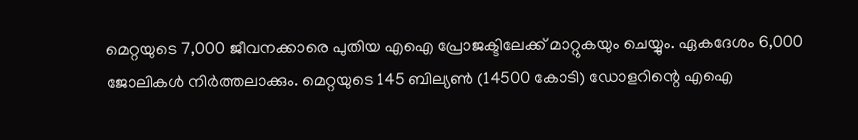മെറ്റയുടെ 7,000 ജീവനക്കാരെ പുതിയ എഐ പ്രോജക്ടിലേക്ക് മാറ്റുകയും ചെയ്യും. ഏകദേശം 6,000 ജോലികൾ നിർത്തലാക്കും. മെറ്റയുടെ 145 ബില്യൺ (14500 കോടി) ഡോളറിന്റെ എഐ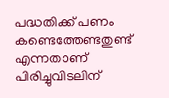പദ്ധതിക്ക് പണം കണ്ടെത്തേണ്ടതുണ്ട് എന്നതാണ് പിരിച്ചുവിടലിന്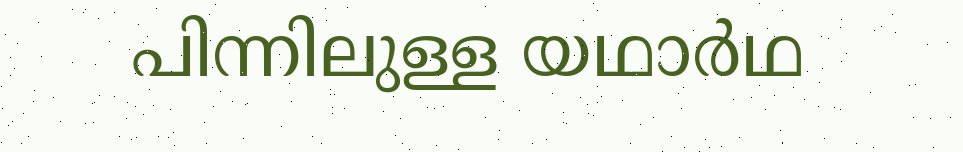പിന്നിലുള്ള യഥാർഥ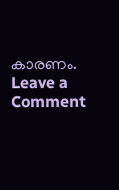കാരണം.
Leave a Comment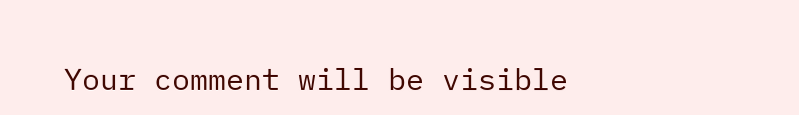Your comment will be visible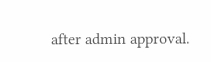after admin approval.